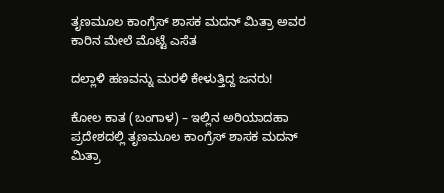ತೃಣಮೂಲ ಕಾಂಗ್ರೆಸ್ ಶಾಸಕ ಮದನ್ ಮಿತ್ರಾ ಅವರ ಕಾರಿನ ಮೇಲೆ ಮೊಟ್ಟೆ ಎಸೆತ

ದಲ್ಲಾಳಿ ಹಣವನ್ನು ಮರಳಿ ಕೇಳುತ್ತಿದ್ದ ಜನರು!

ಕೋಲ ಕಾತ (ಬಂಗಾಳ) – ಇಲ್ಲಿನ ಅರಿಯಾದಹಾ ಪ್ರದೇಶದಲ್ಲಿ ತೃಣಮೂಲ ಕಾಂಗ್ರೆಸ್ ಶಾಸಕ ಮದನ್ ಮಿತ್ರಾ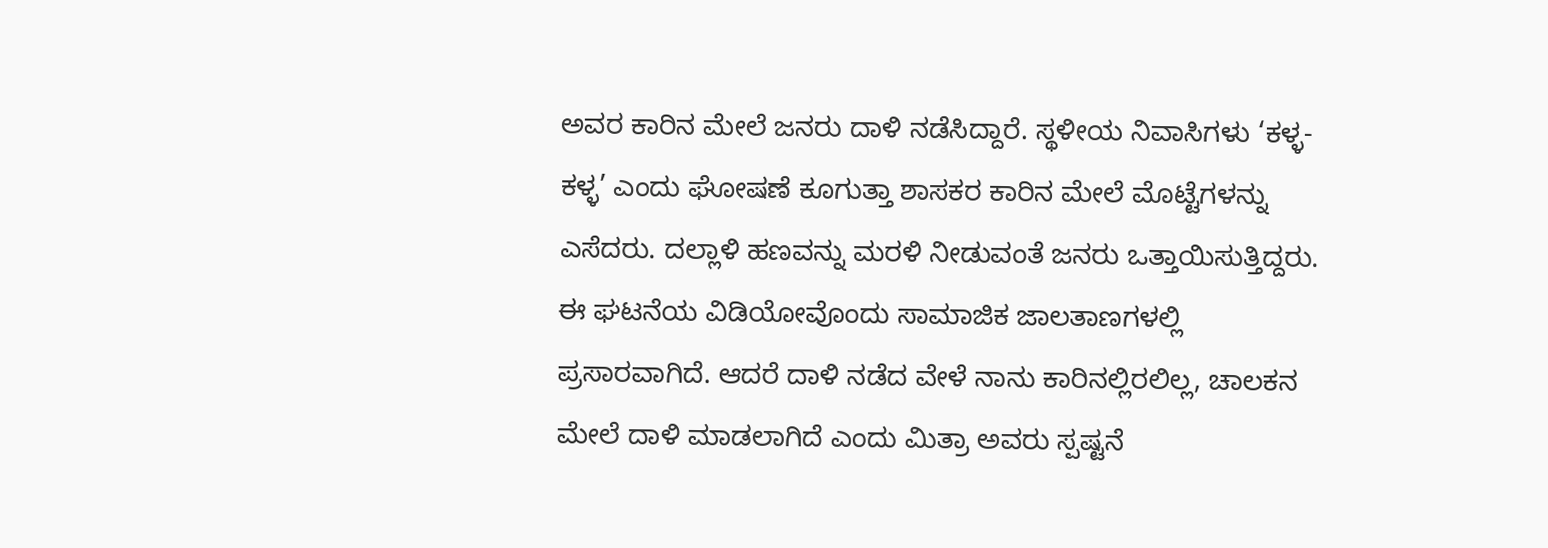ಅವರ ಕಾರಿನ ಮೇಲೆ ಜನರು ದಾಳಿ ನಡೆಸಿದ್ದಾರೆ. ಸ್ಥಳೀಯ ನಿವಾಸಿಗಳು ‘ಕಳ್ಳ-ಕಳ್ಳ’ ಎಂದು ಘೋಷಣೆ ಕೂಗುತ್ತಾ ಶಾಸಕರ ಕಾರಿನ ಮೇಲೆ ಮೊಟ್ಟೆಗಳನ್ನು ಎಸೆದರು. ದಲ್ಲಾಳಿ ಹಣವನ್ನು ಮರಳಿ ನೀಡುವಂತೆ ಜನರು ಒತ್ತಾಯಿಸುತ್ತಿದ್ದರು. ಈ ಘಟನೆಯ ವಿಡಿಯೋವೊಂದು ಸಾಮಾಜಿಕ ಜಾಲತಾಣಗಳಲ್ಲಿ ಪ್ರಸಾರವಾಗಿದೆ. ಆದರೆ ದಾಳಿ ನಡೆದ ವೇಳೆ ನಾನು ಕಾರಿನಲ್ಲಿರಲಿಲ್ಲ, ಚಾಲಕನ ಮೇಲೆ ದಾಳಿ ಮಾಡಲಾಗಿದೆ ಎಂದು ಮಿತ್ರಾ ಅವರು ಸ್ಪಷ್ಟನೆ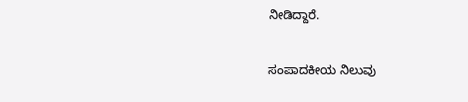ನೀಡಿದ್ದಾರೆ.

ಸಂಪಾದಕೀಯ ನಿಲುವು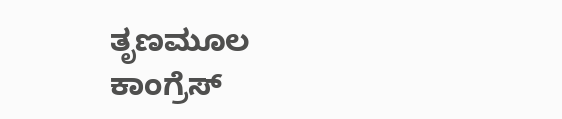ತೃಣಮೂಲ ಕಾಂಗ್ರೆಸ್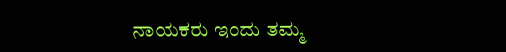ನಾಯಕರು ಇಂದು ತಮ್ಮ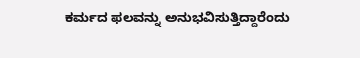ಕರ್ಮದ ಫಲವನ್ನು ಅನುಭವಿಸುತ್ತಿದ್ದಾರೆಂದು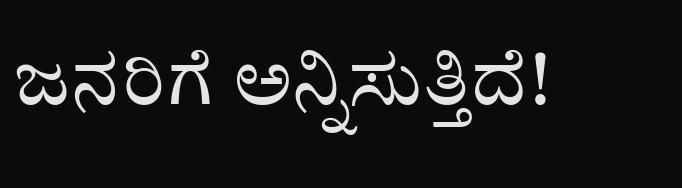ಜನರಿಗೆ ಅನ್ನಿಸುತ್ತಿದೆ!